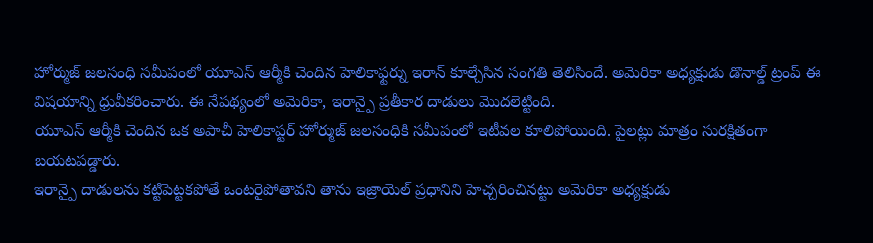హోర్ముజ్ జలసంధి సమీపంలో యూఎస్ ఆర్మీకి చెందిన హెలికాఫ్టర్ను ఇరాన్ కూల్చేసిన సంగతి తెలిసిందే. అమెరికా అధ్యక్షుడు డొనాల్డ్ ట్రంప్ ఈ విషయాన్ని ధ్రువీకరించారు. ఈ నేపథ్యంలో అమెరికా, ఇరాన్పై ప్రతీకార దాడులు మొదలెట్టింది.
యూఎస్ ఆర్మీకి చెందిన ఒక అపాచీ హెలికాప్టర్ హోర్ముజ్ జలసంధికి సమీపంలో ఇటీవల కూలిపోయింది. పైలట్లు మాత్రం సురక్షితంగా బయటపడ్డారు.
ఇరాన్పై దాడులను కట్టిపెట్టకపోతే ఒంటరైపోతావని తాను ఇజ్రాయెల్ ప్రధానిని హెచ్చరించినట్టు అమెరికా అధ్యక్షుడు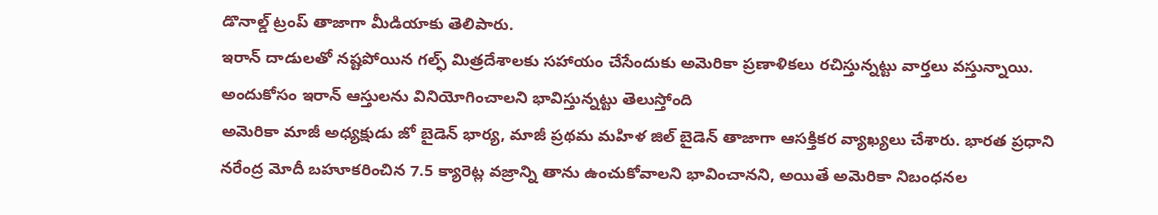డొనాల్డ్ ట్రంప్ తాజాగా మీడియాకు తెలిపారు.
ఇరాన్ దాడులతో నష్టపోయిన గల్ఫ్ మిత్రదేశాలకు సహాయం చేసేందుకు అమెరికా ప్రణాళికలు రచిస్తున్నట్టు వార్తలు వస్తున్నాయి. అందుకోసం ఇరాన్ ఆస్తులను వినియోగించాలని భావిస్తున్నట్టు తెలుస్తోంది
అమెరికా మాజీ అధ్యక్షుడు జో బైడెన్ భార్య, మాజీ ప్రథమ మహిళ జిల్ బైడెన్ తాజాగా ఆసక్తికర వ్యాఖ్యలు చేశారు. భారత ప్రధాని నరేంద్ర మోదీ బహూకరించిన 7.5 క్యారెట్ల వజ్రాన్ని తాను ఉంచుకోవాలని భావించానని, అయితే అమెరికా నిబంధనల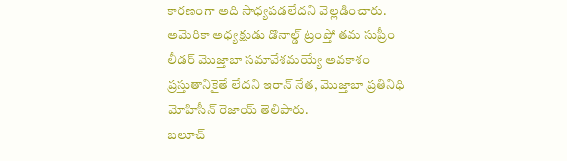కారణంగా అది సాధ్యపడలేదని వెల్లడించారు.
అమెరికా అధ్యక్షుడు డొనాల్డ్ ట్రంప్తో తమ సుప్రీం లీడర్ మొజ్తాబా సమావేశమయ్యే అవకాశం ప్రస్తుతానికైతే లేదని ఇరాన్ నేత, మొజ్తాబా ప్రతినిధి మోహిసీన్ రెజాయ్ తెలిపారు.
బలూచ్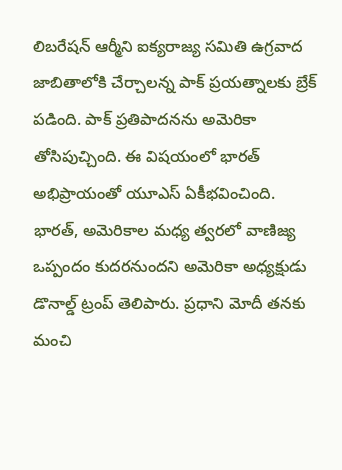లిబరేషన్ ఆర్మీని ఐక్యరాజ్య సమితి ఉగ్రవాద జాబితాలోకి చేర్చాలన్న పాక్ ప్రయత్నాలకు బ్రేక్ పడింది. పాక్ ప్రతిపాదనను అమెరికా తోసిపుచ్చింది. ఈ విషయంలో భారత్ అభిప్రాయంతో యూఎస్ ఏకీభవించింది.
భారత్, అమెరికాల మధ్య త్వరలో వాణిజ్య ఒప్పందం కుదరనుందని అమెరికా అధ్యక్షుడు డొనాల్డ్ ట్రంప్ తెలిపారు. ప్రధాని మోదీ తనకు మంచి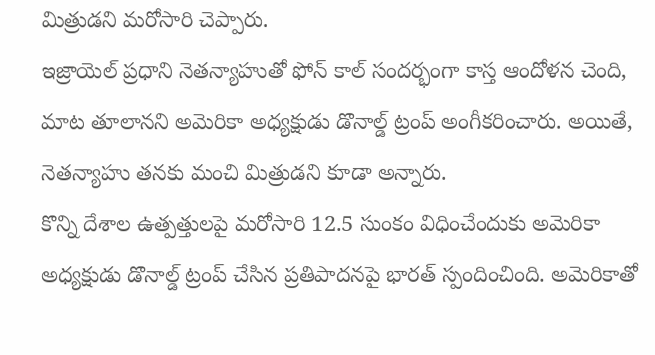మిత్రుడని మరోసారి చెప్పారు.
ఇజ్రాయెల్ ప్రధాని నెతన్యాహుతో ఫోన్ కాల్ సందర్భంగా కాస్త ఆందోళన చెంది, మాట తూలానని అమెరికా అధ్యక్షుడు డొనాల్డ్ ట్రంప్ అంగీకరించారు. అయితే, నెతన్యాహు తనకు మంచి మిత్రుడని కూడా అన్నారు.
కొన్ని దేశాల ఉత్పత్తులపై మరోసారి 12.5 సుంకం విధించేందుకు అమెరికా అధ్యక్షుడు డొనాల్డ్ ట్రంప్ చేసిన ప్రతిపాదనపై భారత్ స్పందించింది. అమెరికాతో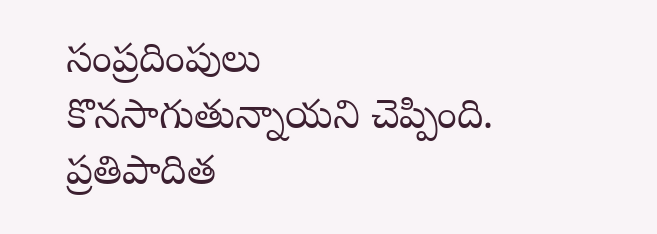సంప్రదింపులు కొనసాగుతున్నాయని చెప్పింది. ప్రతిపాదిత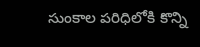సుంకాల పరిధిలోకి కొన్ని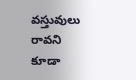వస్తువులు రావని కూడా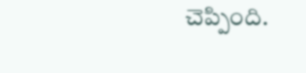చెప్పింది.